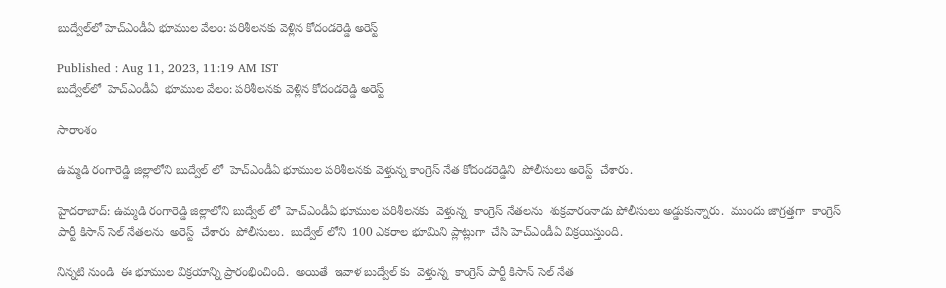బుద్వేల్‌లో హెచ్ఎండీఏ భూముల వేలం: పరిశీలనకు వెళ్లిన కోదండరెడ్డి అరెస్ట్

Published : Aug 11, 2023, 11:19 AM IST
బుద్వేల్‌లో  హెచ్ఎండీఏ  భూముల వేలం: పరిశీలనకు వెళ్లిన కోదండరెడ్డి అరెస్ట్

సారాంశం

ఉమ్మడి రంగారెడ్డి జిల్లాలోని బుద్వేల్ లో  హెచ్ఎండీఏ భూముల పరిశీలనకు వెళ్తున్న కాంగ్రెస్ నేత కోదండరెడ్డిని  పోలీసులు అరెస్ట్  చేశారు.

హైదరాబాద్: ఉమ్మడి రంగారెడ్డి జిల్లాలోని బుద్వేల్ లో  హెచ్ఎండీఏ భూముల పరిశీలనకు  వెళ్తున్న  కాంగ్రెస్ నేతలను  శుక్రవారంనాడు పోలీసులు అడ్డుకున్నారు.  ముందు జాగ్రత్తగా  కాంగ్రెస్ పార్టీ కిసాన్ సెల్ నేతలను  అరెస్ట్  చేశారు  పోలీసులు.  బుద్వేల్ లోని  100 ఎకరాల భూమిని ప్లాట్లుగా  చేసి హెచ్ఎండీఏ విక్రయిస్తుంది.

నిన్నటి నుండి  ఈ భూముల విక్రయాన్ని ప్రారంభించింది.  అయితే  ఇవాళ బుద్వేల్ కు  వెళ్తున్న  కాంగ్రెస్ పార్టీ కిసాన్ సెల్ నేత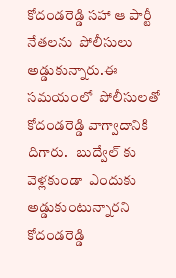కోదండరెడ్డి సహా ఆ పార్టీ  నేతలను  పోలీసులు అడ్డుకున్నారు.ఈ సమయంలో  పోలీసులతో కోదండరెడ్డి వాగ్వాదానికి దిగారు.   బుద్వేల్ కు  వెళ్లకుండా  ఎందుకు  అడ్డుకుంటున్నారని కోదండరెడ్డి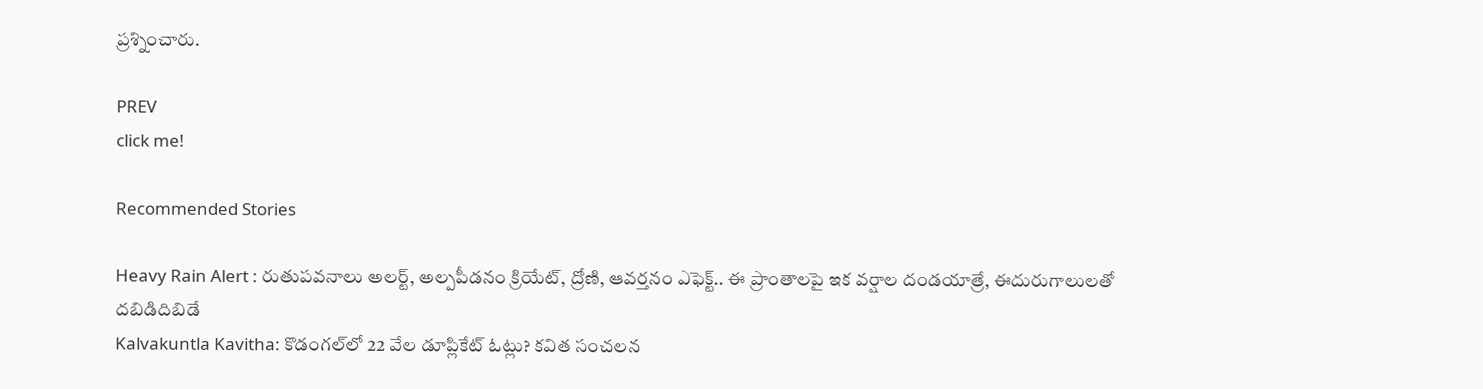ప్రశ్నించారు.

PREV
click me!

Recommended Stories

Heavy Rain Alert : రుతుపవనాలు అలర్ట్, అల్పపీడనం క్రియేట్, ద్రోణి, ఆవర్తనం ఎఫెక్ట్.. ఈ ప్రాంతాలపై ఇక వర్షాల దండయాత్రే, ఈదురుగాలులతో దబిడిదిబిడే
Kalvakuntla Kavitha: కొడంగల్‌లో 22 వేల డూప్లికేట్ ఓట్లు? కవిత సంచలన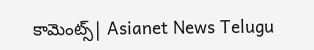కామెంట్స్| Asianet News Telugu